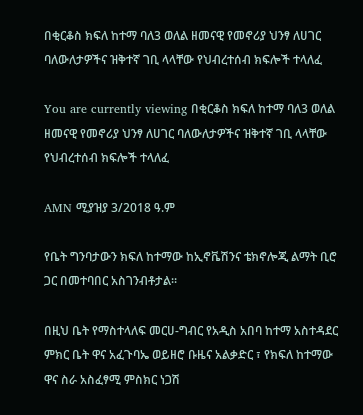በቂርቆስ ክፍለ ከተማ ባለ3 ወለል ዘመናዊ የመኖሪያ ህንፃ ለሀገር ባለውለታዎችና ዝቅተኛ ገቢ ላላቸው የህብረተሰብ ክፍሎች ተላለፈ

You are currently viewing በቂርቆስ ክፍለ ከተማ ባለ3 ወለል ዘመናዊ የመኖሪያ ህንፃ ለሀገር ባለውለታዎችና ዝቅተኛ ገቢ ላላቸው የህብረተሰብ ክፍሎች ተላለፈ

AMN ሚያዝያ 3/2018 ዓ.ም

የቤት ግንባታውን ክፍለ ከተማው ከኢኖቬሽንና ቴክኖሎጂ ልማት ቢሮ ጋር በመተባበር አስገንብቶታል፡፡

በዚህ ቤት የማስተላለፍ መርሀ-ግብር የአዲስ አበባ ከተማ አስተዳደር ምክር ቤት ዋና አፈጉባኤ ወይዘሮ ቡዜና አልቃድር ፣ የክፍለ ከተማው ዋና ስራ አስፈፃሚ ምስክር ነጋሽ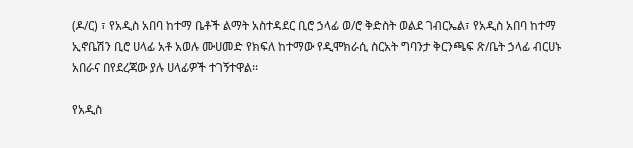(ዶ/ር) ፣ የአዲስ አበባ ከተማ ቤቶች ልማት አስተዳደር ቢሮ ኃላፊ ወ/ሮ ቅድስት ወልደ ገብርኤል፣ የአዲስ አበባ ከተማ ኢኖቤሽን ቢሮ ሀላፊ አቶ አወሉ ሙሀመድ የክፍለ ከተማው የዲሞክራሲ ስርአት ግባንታ ቅርንጫፍ ጽ/ቤት ኃላፊ ብርሀኑ አበራና በየደረጃው ያሉ ሀላፊዎች ተገኝተዋል፡፡

የአዲስ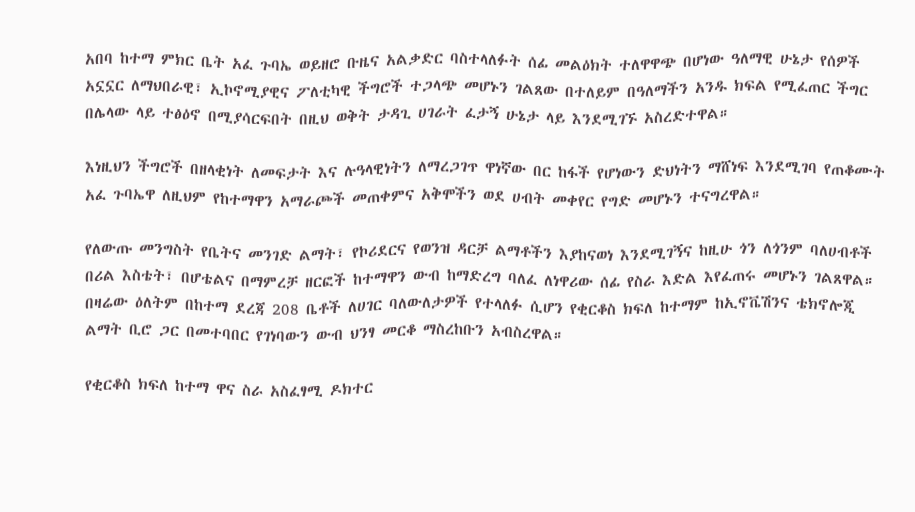አበባ ከተማ ምክር ቤት አፈ ጉባኤ ወይዘሮ ቡዜና አልቃድር ባስተላለፉት ሰፊ መልዕክት ተለዋዋጭ በሆነው ዓለማዊ ሁኔታ የሰዎች አኗኗር ለማህበራዊ፣ ኢኮኖሚያዊና ፖለቲካዊ ችግሮች ተጋላጭ መሆኑን ገልጸው በተለይም በዓለማችን አንዱ ክፍል የሚፈጠር ችግር በሌላው ላይ ተፅዕኖ በሚያሳርፍበት በዚህ ወቅት ታዳጊ ሀገራት ፈታኝ ሁኔታ ላይ እንደሚገኙ አስረድተዋል።

እነዚህን ችግሮች በዘላቂነት ለመፍታት እና ሉዓላዊነትን ለማረጋገጥ ዋነኛው በር ከፋች የሆነውን ድህነትን ማሸነፍ እንደሚገባ የጠቆሙት አፈ ጉባኤዋ ለዚህም የከተማዋን አማራጮች መጠቀምና አቅሞችን ወደ ሀብት መቀየር የግድ መሆኑን ተናግረዋል።

የለውጡ መንግስት የቤትና መንገድ ልማት፣ የኮሪደርና የወንዝ ዳርቻ ልማቶችን እያከናወነ እንደሚገኝና ከዚሁ ጎን ለጎንም ባለሀብቶች በሪል እስቴት፣ በሆቴልና በማምረቻ ዘርፎች ከተማዋን ውብ ከማድረግ ባለፈ ለነዋሪው ሰፊ የስራ እድል እየፈጠሩ መሆኑን ገልጸዋል። በዛሬው ዕለትም በከተማ ደረጃ 208 ቤቶች ለሀገር ባለውለታዎች የተላለፉ ሲሆን የቂርቆስ ክፍለ ከተማም ከኢኖቬሽንና ቴክኖሎጂ ልማት ቢሮ ጋር በመተባበር የገነባውን ውብ ህንፃ መርቆ ማስረከቡን አብስረዋል።

የቂርቆስ ክፍለ ከተማ ዋና ስራ አስፈፃሚ ዶክተር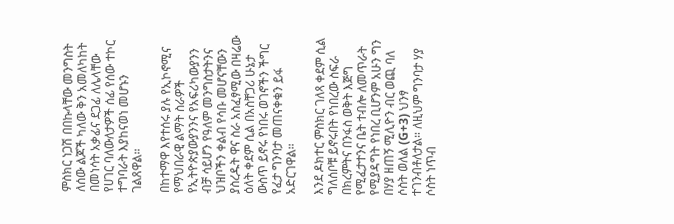ምስክር ነጋሽ በበኩላቸው መንግስት ለሰው ልጆች ካለው ቅን አመለካከት በመነሳት አቃፊና ደጋፊ ለሌላቸው የሀገር ባለውለታዎች ሰፊ የሰው ተኮር ተግባራት እያከናወነ መሆኑን ገልጸዋል።

በከተማዋ እየተሰሩ ያሉ የኢኮኖሚና የማህበራዊ ልማት ስራዎች የኢትዮጵያውያንንና የአፍሪካውያንን ብቻ ሳይሆን የዓለም መንግስታትንና ህዝቦችን ቀልብ የሳቡ መሆናቸውን ያስረዱት ዋና ስራ አስፈፃሚው በዛሬው ዕለት ቀደም ሲል በአስቸጋሪ ሁኔታ ውስጥ ይኖሩ የነበሩ ወገኖችን ችግር የፈታ ግንባታ መጠናቀቁን ይፋ አድርገዋል።

እንደ ዶክተር ምስክር ገለጻ ቀደም ሲል ግለሰቦቹ ይኖሩበት የነበረው ስፍራ በክረምትና በንፋስ ወቅት እጅግ የሚፈታተንና ቤት ተብሎ ለመጥራት የሚያዳግት የነበረ ቢሆንም አሁን ግን በሃያ ዘጠኝ ሚሊዮን ብር ወጪ ባለ ሶስት ወለል (G+3) ህንፃ ተገንብቶለታል። ለዚህም ግንባታ ሃያ ሶስት ነጥብ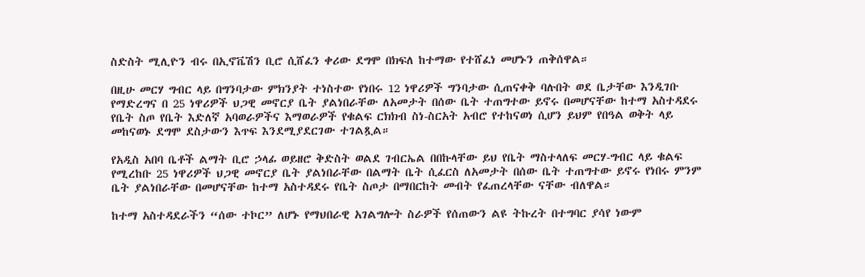ስድስት ሚሊዮን ብሩ በኢኖቬሽን ቢሮ ሲሸፈን ቀሪው ደግሞ በክፍለ ከተማው የተሸፈነ መሆኑን ጠቅሰዋል።

በዚሁ መርሃ ግብር ላይ በግንባታው ምክንያት ተነስተው የነበሩ 12 ነዋሪዎች ግንባታው ሲጠናቀቅ ባሉበት ወደ ቤታቸው እንዲገቡ የማድረግና በ 25 ነዋሪዎች ህጋዊ መኖርያ ቤት ያልነበራቸው ለአመታት በሰው ቤት ተጠግተው ይኖሩ በመሆናቸው ከተማ አስተዳደሩ የቤት ስጦ የቤት እድለኛ አባወራዎችና እማወራዎች የቁልፍ ርክክብ ስነ-ስርአት አብሮ የተከናወነ ሲሆን ይህም የበዓል ወቅት ላይ መከናወኑ ደግሞ ደስታውን እጥፍ እንደሚያደርገው ተገልጿል።

የአዲስ አበባ ቤቶች ልማት ቢሮ ኃላፊ ወይዘሮ ቅድስት ወልደ ገብርኤል በበኩላቸው ይህ የቤት ማስተላለፍ መርሃ-ግብር ላይ ቁልፍ የሚረከቡ 25 ነዋሪዎች ህጋዊ መኖርያ ቤት ያልነበራቸው በልማት ቤት ሲፈርስ ለአመታት በሰው ቤት ተጠግተው ይኖሩ የነበሩ ምንም ቤት ያልነበራቸው በመሆናቸው ከተማ አስተዳደሩ የቤት ስጦታ በማበርከት መብት የፈጠረላቸው ናቸው ብለዋል።

ከተማ አስተዳደራችን “ሰው ተኮር” ለሆኑ የማህበራዊ አገልግሎት ስራዎች የሰጠውን ልዩ ትኩረት በተግባር ያሳየ ነውም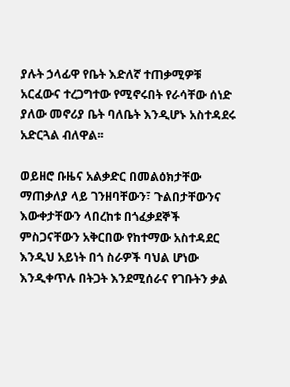ያሉት ኃላፊዋ የቤት እድለኛ ተጠቃሚዎቹ አርፈውና ተረጋግተው የሚኖሩበት የራሳቸው ሰነድ ያለው መኖሪያ ቤት ባለቤት እንዲሆኑ አስተዳደሩ አድርጓል ብለዋል፡፡

ወይዘሮ ቡዜና አልቃድር በመልዕክታቸው ማጠቃለያ ላይ ገንዘባቸውን፣ ጉልበታቸውንና እውቀታቸውን ላበረከቱ በጎፈቃደኞች ምስጋናቸውን አቅርበው የከተማው አስተዳደር እንዲህ አይነት በጎ ስራዎች ባህል ሆነው እንዲቀጥሉ በትጋት እንደሚሰራና የገቡትን ቃል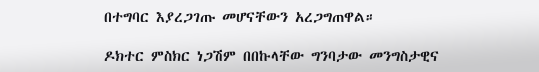በተግባር እያረጋገጡ መሆናቸውን አረጋግጠዋል።

ዶክተር ምስክር ነጋሽም በበኩላቸው ግንባታው መንግስታዊና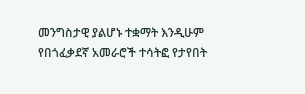መንግስታዊ ያልሆኑ ተቋማት እንዲሁም የበጎፈቃደኛ አመራሮች ተሳትፎ የታየበት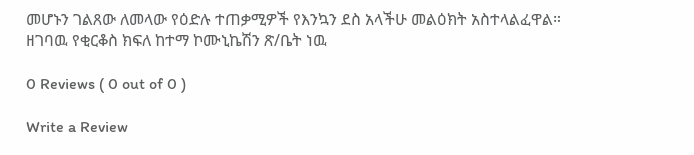መሆኑን ገልጸው ለመላው የዕድሉ ተጠቃሚዎች የእንኳን ደስ አላችሁ መልዕክት አስተላልፈዋል። ዘገባዉ የቂርቆስ ክፍለ ከተማ ኮሙኒኬሽን ጽ/ቤት ነዉ

0 Reviews ( 0 out of 0 )

Write a Review